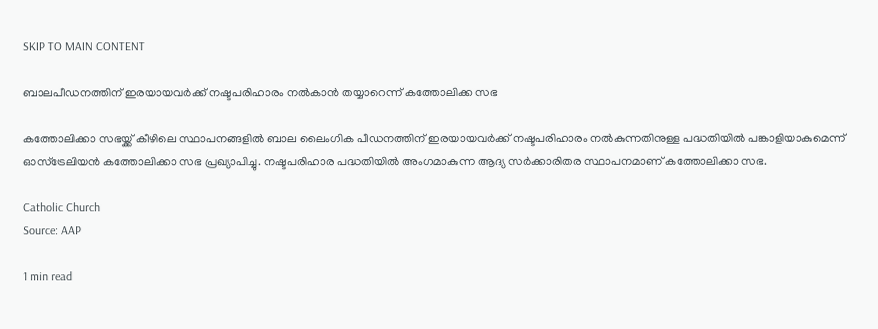SKIP TO MAIN CONTENT

ബാലപീഡനത്തിന് ഇരയായവര്‍ക്ക് നഷ്ടപരിഹാരം നല്‍കാന്‍ തയ്യാറെന്ന് കത്തോലിക്ക സഭ

കത്തോലിക്കാ സഭയ്ക്ക് കീഴിലെ സ്ഥാപനങ്ങളില്‍ ബാല ലൈംഗിക പീഡനത്തിന് ഇരയായവര്‍ക്ക് നഷ്ടപരിഹാരം നല്‍കുന്നതിനുള്ള പദ്ധതിയില്‍ പങ്കാളിയാകുമെന്ന് ഓസ്‌ട്രേലിയന്‍ കത്തോലിക്കാ സഭ പ്രഖ്യാപിച്ചു. നഷ്ടപരിഹാര പദ്ധതിയില്‍ അംഗമാകുന്ന ആദ്യ സര്‍ക്കാരിതര സ്ഥാപനമാണ് കത്തോലിക്കാ സഭ.

Catholic Church
Source: AAP

1 min read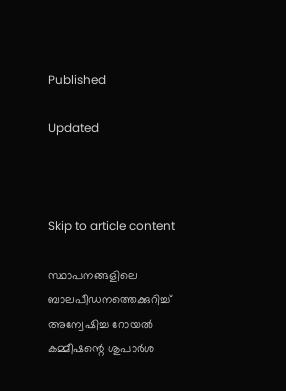Published

Updated



Skip to article content

സ്ഥാപനങ്ങളിലെ ബാലപീഡനത്തെക്കുറിച്ച് അന്വേഷിച്ച റോയല്‍ കമ്മീഷന്റെ ശുപാര്‍ശ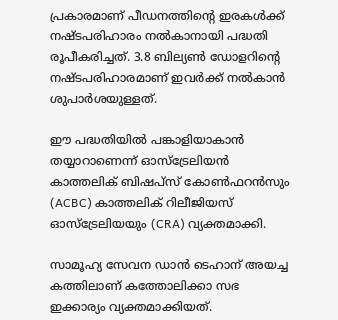പ്രകാരമാണ് പീഡനത്തിന്റെ ഇരകള്‍ക്ക് നഷ്ടപരിഹാരം നല്‍കാനായി പദ്ധതി രൂപീകരിച്ചത്. 3.8 ബില്യണ്‍ ഡോളറിന്റെ നഷ്ടപരിഹാരമാണ് ഇവര്‍ക്ക് നല്‍കാന്‍ ശുപാര്‍ശയുള്ളത്.

ഈ പദ്ധതിയില്‍ പങ്കാളിയാകാന്‍ തയ്യാറാണെന്ന് ഓസ്‌ട്രേലിയന്‍ കാത്തലിക് ബിഷപ്‌സ് കോണ്‍ഫറന്‍സും (ACBC) കാത്തലിക് റിലീജിയസ് ഓസ്‌ട്രേലിയയും (CRA) വ്യക്തമാക്കി.

സാമൂഹ്യ സേവന ഡാന്‍ ടെഹാന് അയച്ച കത്തിലാണ് കത്തോലിക്കാ സഭ ഇക്കാര്യം വ്യക്തമാക്കിയത്.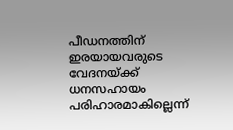പീഡനത്തിന് ഇരയായവരുടെ വേദനയ്ക്ക് ധനസഹായം പരിഹാരമാകില്ലെന്ന്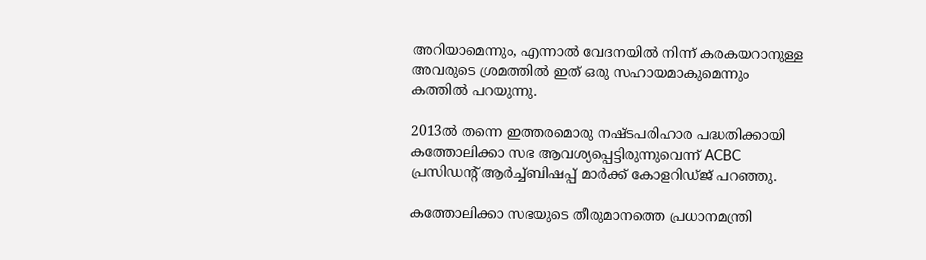അറിയാമെന്നും, എന്നാല്‍ വേദനയില്‍ നിന്ന് കരകയറാനുള്ള അവരുടെ ശ്രമത്തില്‍ ഇത് ഒരു സഹായമാകുമെന്നും കത്തില്‍ പറയുന്നു.

2013ല്‍ തന്നെ ഇത്തരമൊരു നഷ്ടപരിഹാര പദ്ധതിക്കായി കത്തോലിക്കാ സഭ ആവശ്യപ്പെട്ടിരുന്നുവെന്ന് ACBC പ്രസിഡന്റ് ആര്‍ച്ച്ബിഷപ്പ് മാര്‍ക്ക് കോളറിഡ്ജ് പറഞ്ഞു.

കത്തോലിക്കാ സഭയുടെ തീരുമാനത്തെ പ്രധാനമന്ത്രി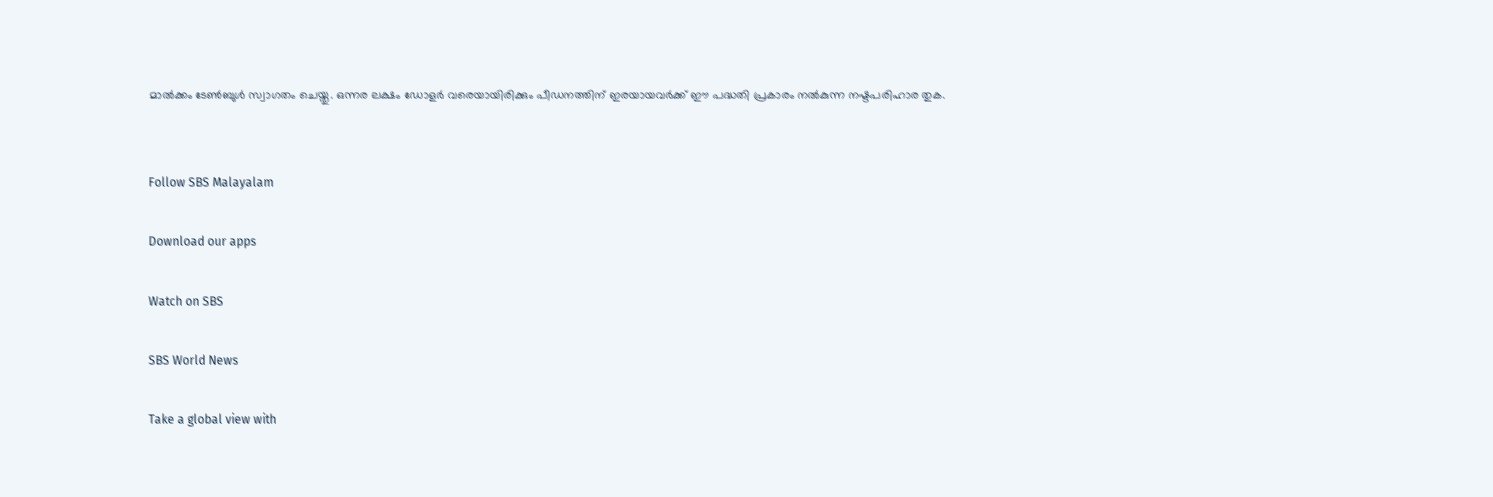മാല്‍ക്കം ടേണ്‍ബുള്‍ സ്വാഗതം ചെയ്തു. ഒന്നര ലക്ഷം ഡോളര്‍ വരെയായിരിക്കും പീഡനത്തിന് ഇരയായവര്‍ക്ക് ഈ പദ്ധതി പ്രകാരം നല്‍കുന്ന നഷ്ടപരിഹാര തുക.


Follow SBS Malayalam

Download our apps

Watch on SBS

SBS World News

Take a global view with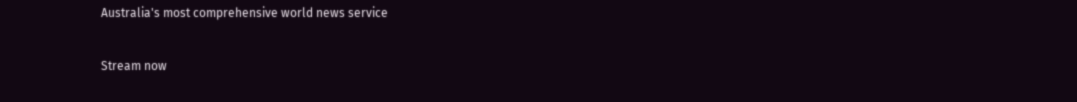Australia's most comprehensive world news service

Stream now